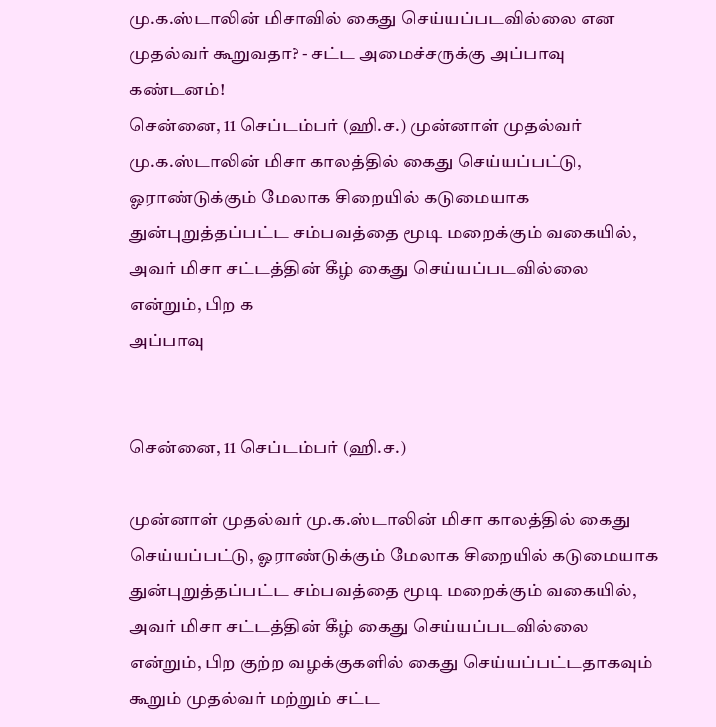மு.க.ஸ்டாலின் மிசாவில் கைது செய்யப்படவில்லை என முதல்வர் கூறுவதா? - சட்ட அமைச்சருக்கு அப்பாவு கண்டனம்!
சென்னை, 11 செப்டம்பர் (ஹி.ச.) முன்னாள் முதல்வர் மு.க.ஸ்டாலின் மிசா காலத்தில் கைது செய்யப்பட்டு, ஓராண்டுக்கும் மேலாக சிறையில் கடுமையாக துன்புறுத்தப்பட்ட சம்பவத்தை மூடி மறைக்கும் வகையில், அவர் மிசா சட்டத்தின் கீழ் கைது செய்யப்படவில்லை என்றும், பிற க
அப்பாவு


சென்னை, 11 செப்டம்பர் (ஹி.ச.)

முன்னாள் முதல்வர் மு.க.ஸ்டாலின் மிசா காலத்தில் கைது செய்யப்பட்டு, ஓராண்டுக்கும் மேலாக சிறையில் கடுமையாக துன்புறுத்தப்பட்ட சம்பவத்தை மூடி மறைக்கும் வகையில், அவர் மிசா சட்டத்தின் கீழ் கைது செய்யப்படவில்லை என்றும், பிற குற்ற வழக்குகளில் கைது செய்யப்பட்டதாகவும் கூறும் முதல்வர் மற்றும் சட்ட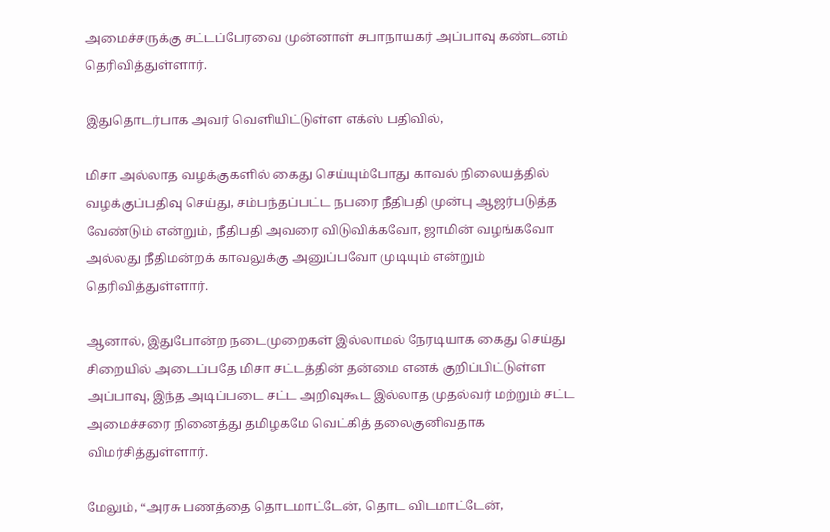அமைச்சருக்கு சட்டப்பேரவை முன்னாள் சபாநாயகர் அப்பாவு கண்டனம் தெரிவித்துள்ளார்.

இதுதொடர்பாக அவர் வெளியிட்டுள்ள எக்ஸ் பதிவில்,

மிசா அல்லாத வழக்குகளில் கைது செய்யும்போது காவல் நிலையத்தில் வழக்குப்பதிவு செய்து, சம்பந்தப்பட்ட நபரை நீதிபதி முன்பு ஆஜர்படுத்த வேண்டும் என்றும், நீதிபதி அவரை விடுவிக்கவோ, ஜாமின் வழங்கவோ அல்லது நீதிமன்றக் காவலுக்கு அனுப்பவோ முடியும் என்றும் தெரிவித்துள்ளார்.

ஆனால், இதுபோன்ற நடைமுறைகள் இல்லாமல் நேரடியாக கைது செய்து சிறையில் அடைப்பதே மிசா சட்டத்தின் தன்மை எனக் குறிப்பிட்டுள்ள அப்பாவு, இந்த அடிப்படை சட்ட அறிவுகூட இல்லாத முதல்வர் மற்றும் சட்ட அமைச்சரை நினைத்து தமிழகமே வெட்கித் தலைகுனிவதாக விமர்சித்துள்ளார்.

மேலும், “அரசு பணத்தை தொடமாட்டேன், தொட விடமாட்டேன்,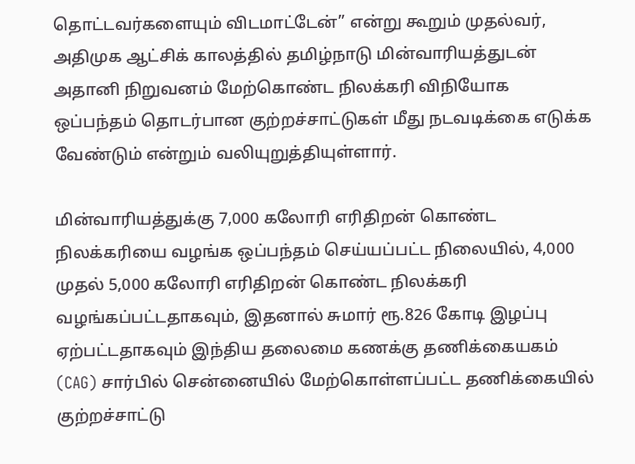தொட்டவர்களையும் விடமாட்டேன்” என்று கூறும் முதல்வர், அதிமுக ஆட்சிக் காலத்தில் தமிழ்நாடு மின்வாரியத்துடன் அதானி நிறுவனம் மேற்கொண்ட நிலக்கரி விநியோக ஒப்பந்தம் தொடர்பான குற்றச்சாட்டுகள் மீது நடவடிக்கை எடுக்க வேண்டும் என்றும் வலியுறுத்தியுள்ளார்.

மின்வாரியத்துக்கு 7,000 கலோரி எரிதிறன் கொண்ட நிலக்கரியை வழங்க ஒப்பந்தம் செய்யப்பட்ட நிலையில், 4,000 முதல் 5,000 கலோரி எரிதிறன் கொண்ட நிலக்கரி வழங்கப்பட்டதாகவும், இதனால் சுமார் ரூ.826 கோடி இழப்பு ஏற்பட்டதாகவும் இந்திய தலைமை கணக்கு தணிக்கையகம் (CAG) சார்பில் சென்னையில் மேற்கொள்ளப்பட்ட தணிக்கையில் குற்றச்சாட்டு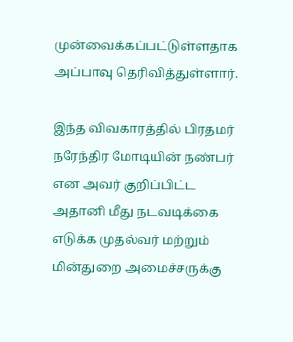முன்வைக்கப்பட்டுள்ளதாக அப்பாவு தெரிவித்துள்ளார்.

இந்த விவகாரத்தில் பிரதமர் நரேந்திர மோடியின் நண்பர் என அவர் குறிப்பிட்ட அதானி மீது நடவடிக்கை எடுக்க முதல்வர் மற்றும் மின்துறை அமைச்சருக்கு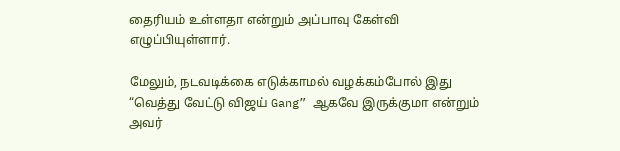தைரியம் உள்ளதா என்றும் அப்பாவு கேள்வி எழுப்பியுள்ளார்.

மேலும், நடவடிக்கை எடுக்காமல் வழக்கம்போல் இது “வெத்து வேட்டு விஜய் Gang” ஆகவே இருக்குமா என்றும் அவர்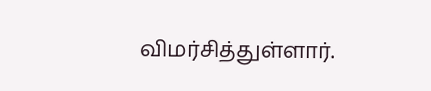விமர்சித்துள்ளார்.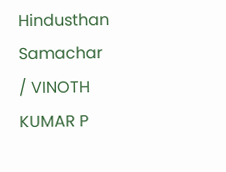Hindusthan Samachar / VINOTH KUMAR P